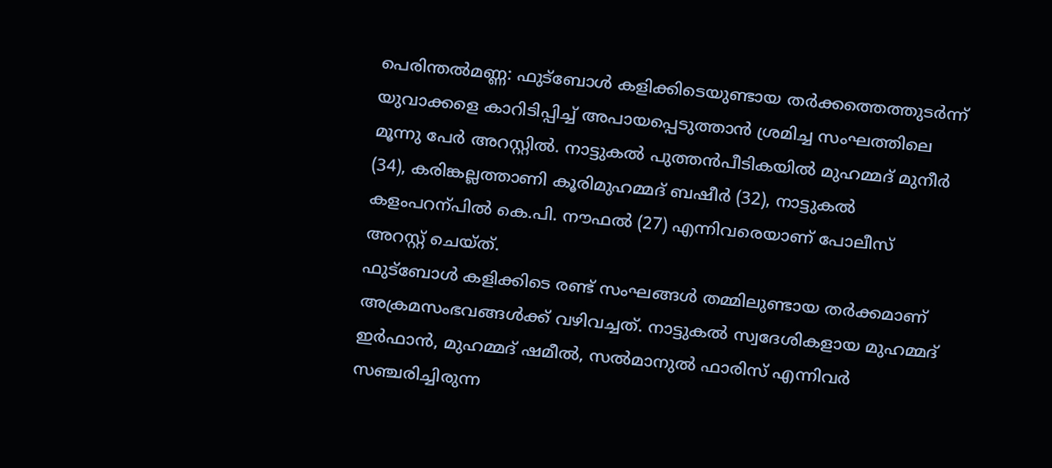പെരിന്തൽമണ്ണ: ഫുട്ബോൾ കളിക്കിടെയുണ്ടായ തർക്കത്തെത്തുടർന്ന് യുവാക്കളെ കാറിടിപ്പിച്ച് അപായപ്പെടുത്താൻ ശ്രമിച്ച സംഘത്തിലെ മൂന്നു പേർ അറസ്റ്റിൽ. നാട്ടുകൽ പുത്തൻപീടികയിൽ മുഹമ്മദ് മുനീർ (34), കരിങ്കല്ലത്താണി കൂരിമുഹമ്മദ് ബഷീർ (32), നാട്ടുകൽ കളംപറന്പിൽ കെ.പി. നൗഫൽ (27) എന്നിവരെയാണ് പോലീസ് അറസ്റ്റ് ചെയ്ത്.
ഫുട്ബോൾ കളിക്കിടെ രണ്ട് സംഘങ്ങൾ തമ്മിലുണ്ടായ തർക്കമാണ് അക്രമസംഭവങ്ങൾക്ക് വഴിവച്ചത്. നാട്ടുകൽ സ്വദേശികളായ മുഹമ്മദ് ഇർഫാൻ, മുഹമ്മദ് ഷമീൽ, സൽമാനുൽ ഫാരിസ് എന്നിവർ സഞ്ചരിച്ചിരുന്ന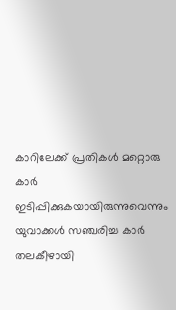കാറിലേക്ക് പ്രതികൾ മറ്റൊരു കാർ ഇടിപ്പിക്കുകയായിരുന്നുവെന്നും യുവാക്കൾ സഞ്ചരിച്ച കാർ തലകീഴായി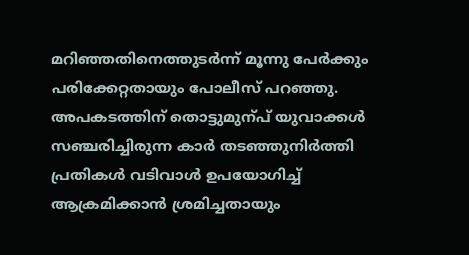മറിഞ്ഞതിനെത്തുടർന്ന് മൂന്നു പേർക്കും പരിക്കേറ്റതായും പോലീസ് പറഞ്ഞു. അപകടത്തിന് തൊട്ടുമുന്പ് യുവാക്കൾ സഞ്ചരിച്ചിരുന്ന കാർ തടഞ്ഞുനിർത്തി പ്രതികൾ വടിവാൾ ഉപയോഗിച്ച് ആക്രമിക്കാൻ ശ്രമിച്ചതായും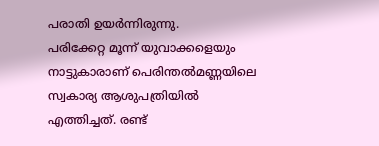പരാതി ഉയർന്നിരുന്നു.
പരിക്കേറ്റ മൂന്ന് യുവാക്കളെയും നാട്ടുകാരാണ് പെരിന്തൽമണ്ണയിലെ സ്വകാര്യ ആശുപത്രിയിൽ എത്തിച്ചത്. രണ്ട്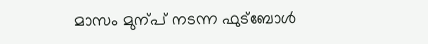മാസം മുന്പ് നടന്ന ഫുട്ബോൾ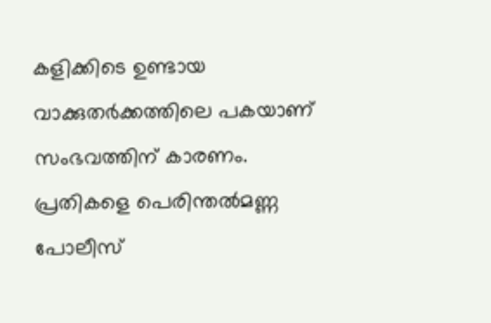കളിക്കിടെ ഉണ്ടായ വാക്കുതർക്കത്തിലെ പകയാണ് സംഭവത്തിന് കാരണം. പ്രതികളെ പെരിന്തൽമണ്ണ പോലീസ്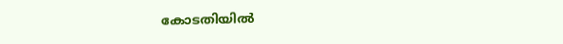കോടതിയിൽ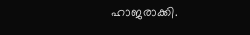ഹാജരാക്കി.